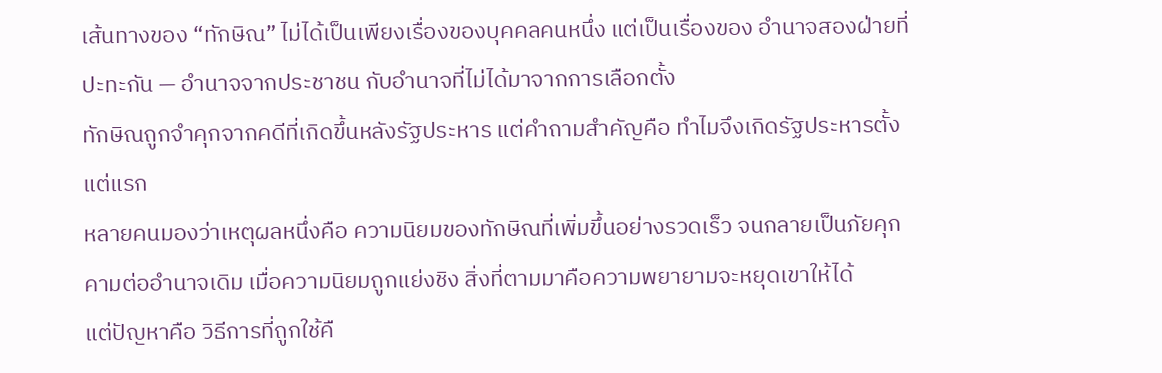เส้นทางของ “ทักษิณ” ไม่ได้เป็นเพียงเรื่องของบุคคลคนหนึ่ง แต่เป็นเรื่องของ อำนาจสองฝ่ายที่ปะทะกัน — อำนาจจากประชาชน กับอำนาจที่ไม่ได้มาจากการเลือกตั้ง
ทักษิณถูกจำคุกจากคดีที่เกิดขึ้นหลังรัฐประหาร แต่คำถามสำคัญคือ ทำไมจึงเกิดรัฐประหารตั้งแต่แรก
หลายคนมองว่าเหตุผลหนึ่งคือ ความนิยมของทักษิณที่เพิ่มขึ้นอย่างรวดเร็ว จนกลายเป็นภัยคุกคามต่ออำนาจเดิม เมื่อความนิยมถูกแย่งชิง สิ่งที่ตามมาคือความพยายามจะหยุดเขาให้ได้
แต่ปัญหาคือ วิธีการที่ถูกใช้คื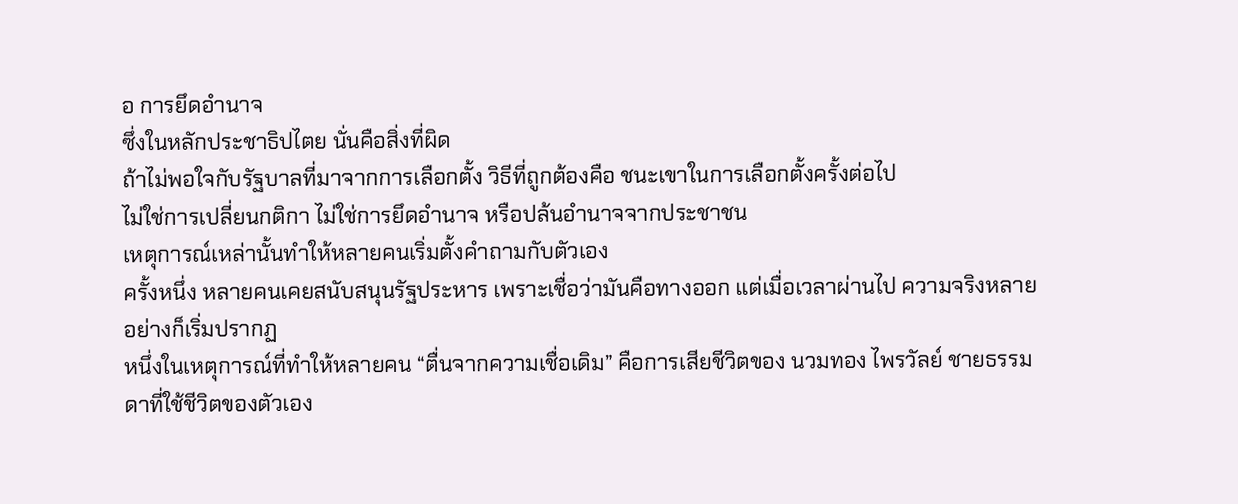อ การยึดอำนาจ
ซึ่งในหลักประชาธิปไตย นั่นคือสิ่งที่ผิด
ถ้าไม่พอใจกับรัฐบาลที่มาจากการเลือกตั้ง วิธีที่ถูกต้องคือ ชนะเขาในการเลือกตั้งครั้งต่อไป
ไม่ใช่การเปลี่ยนกติกา ไม่ใช่การยึดอำนาจ หรือปล้นอำนาจจากประชาชน
เหตุการณ์เหล่านั้นทำให้หลายคนเริ่มตั้งคำถามกับตัวเอง
ครั้งหนึ่ง หลายคนเคยสนับสนุนรัฐประหาร เพราะเชื่อว่ามันคือทางออก แต่เมื่อเวลาผ่านไป ความจริงหลายอย่างก็เริ่มปรากฏ
หนึ่งในเหตุการณ์ที่ทำให้หลายคน “ตื่นจากความเชื่อเดิม” คือการเสียชีวิตของ นวมทอง ไพรวัลย์ ชายธรรมดาที่ใช้ชีวิตของตัวเอง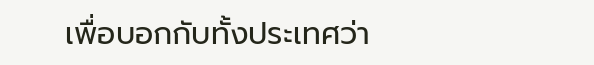เพื่อบอกกับทั้งประเทศว่า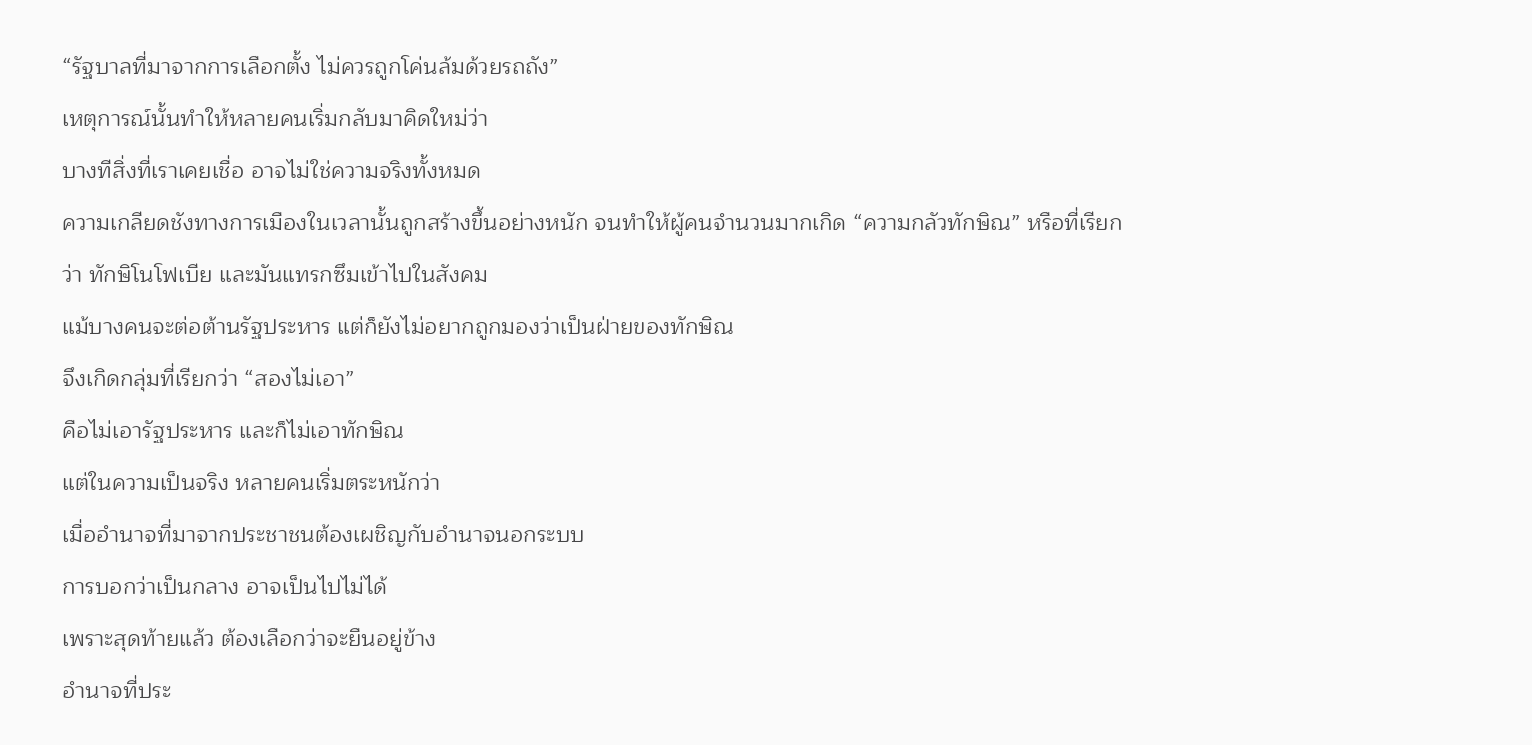“รัฐบาลที่มาจากการเลือกตั้ง ไม่ควรถูกโค่นล้มด้วยรถถัง”
เหตุการณ์นั้นทำให้หลายคนเริ่มกลับมาคิดใหม่ว่า
บางทีสิ่งที่เราเคยเชื่อ อาจไม่ใช่ความจริงทั้งหมด
ความเกลียดชังทางการเมืองในเวลานั้นถูกสร้างขึ้นอย่างหนัก จนทำให้ผู้คนจำนวนมากเกิด “ความกลัวทักษิณ” หรือที่เรียกว่า ทักษิโนโฟเบีย และมันแทรกซึมเข้าไปในสังคม
แม้บางคนจะต่อต้านรัฐประหาร แต่ก็ยังไม่อยากถูกมองว่าเป็นฝ่ายของทักษิณ
จึงเกิดกลุ่มที่เรียกว่า “สองไม่เอา”
คือไม่เอารัฐประหาร และก็ไม่เอาทักษิณ
แต่ในความเป็นจริง หลายคนเริ่มตระหนักว่า
เมื่ออำนาจที่มาจากประชาชนต้องเผชิญกับอำนาจนอกระบบ
การบอกว่าเป็นกลาง อาจเป็นไปไม่ได้
เพราะสุดท้ายแล้ว ต้องเลือกว่าจะยืนอยู่ข้าง
อำนาจที่ประ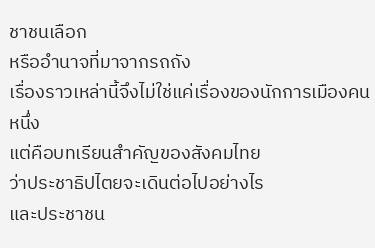ชาชนเลือก
หรืออำนาจที่มาจากรถถัง
เรื่องราวเหล่านี้จึงไม่ใช่แค่เรื่องของนักการเมืองคนหนึ่ง
แต่คือบทเรียนสำคัญของสังคมไทย
ว่าประชาธิปไตยจะเดินต่อไปอย่างไร
และประชาชน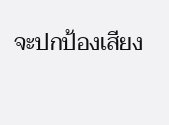จะปกป้องเสียง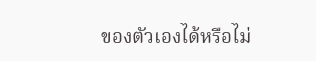ของตัวเองได้หรือไม่